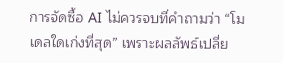การจัดซื้อ AI ไม่ควรจบที่คำถามว่า “โมเดลใดเก่งที่สุด” เพราะผลลัพธ์เปลี่ย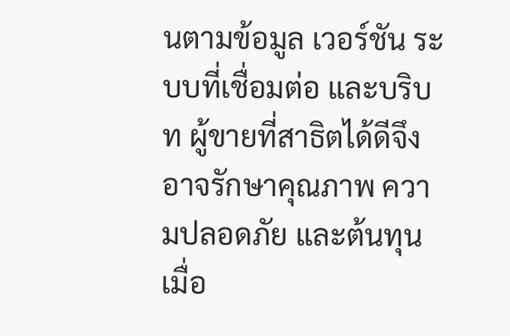นตามข้อมูล เวอร์ชัน ระบบที่เชื่อมต่อ และบริบท ผู้ขายที่สาธิตได้ดีจึงอาจรักษาคุณภาพ ความปลอดภัย และต้นทุนเมื่อ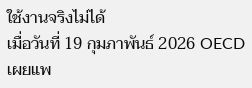ใช้งานจริงไม่ได้
เมื่อวันที่ 19 กุมภาพันธ์ 2026 OECD เผยแพ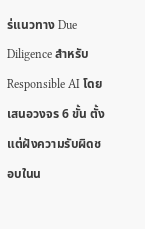ร่แนวทาง Due Diligence สำหรับ Responsible AI โดยเสนอวงจร 6 ขั้น ตั้งแต่ฝังความรับผิดชอบในน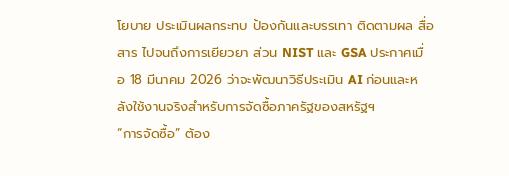โยบาย ประเมินผลกระทบ ป้องกันและบรรเทา ติดตามผล สื่อสาร ไปจนถึงการเยียวยา ส่วน NIST และ GSA ประกาศเมื่อ 18 มีนาคม 2026 ว่าจะพัฒนาวิธีประเมิน AI ก่อนและหลังใช้งานจริงสำหรับการจัดซื้อภาครัฐของสหรัฐฯ
“การจัดซื้อ” ต้อง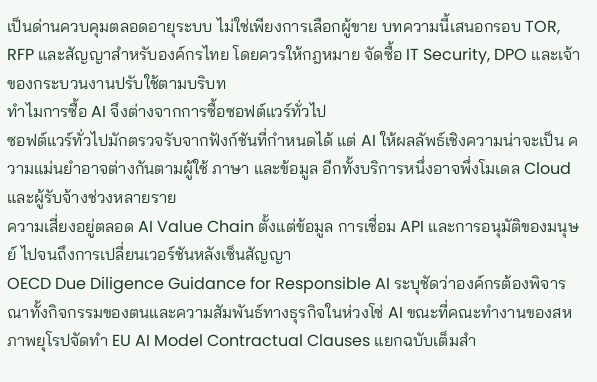เป็นด่านควบคุมตลอดอายุระบบ ไม่ใช่เพียงการเลือกผู้ขาย บทความนี้เสนอกรอบ TOR, RFP และสัญญาสำหรับองค์กรไทย โดยควรให้กฎหมาย จัดซื้อ IT Security, DPO และเจ้าของกระบวนงานปรับใช้ตามบริบท
ทำไมการซื้อ AI จึงต่างจากการซื้อซอฟต์แวร์ทั่วไป
ซอฟต์แวร์ทั่วไปมักตรวจรับจากฟังก์ชันที่กำหนดได้ แต่ AI ให้ผลลัพธ์เชิงความน่าจะเป็น ความแม่นยำอาจต่างกันตามผู้ใช้ ภาษา และข้อมูล อีกทั้งบริการหนึ่งอาจพึ่งโมเดล Cloud และผู้รับจ้างช่วงหลายราย
ความเสี่ยงอยู่ตลอด AI Value Chain ตั้งแต่ข้อมูล การเชื่อม API และการอนุมัติของมนุษย์ ไปจนถึงการเปลี่ยนเวอร์ชันหลังเซ็นสัญญา
OECD Due Diligence Guidance for Responsible AI ระบุชัดว่าองค์กรต้องพิจารณาทั้งกิจกรรมของตนและความสัมพันธ์ทางธุรกิจในห่วงโซ่ AI ขณะที่คณะทำงานของสหภาพยุโรปจัดทำ EU AI Model Contractual Clauses แยกฉบับเต็มสำ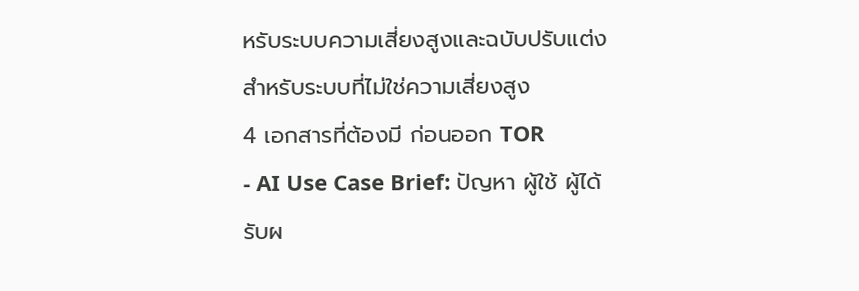หรับระบบความเสี่ยงสูงและฉบับปรับแต่งสำหรับระบบที่ไม่ใช่ความเสี่ยงสูง
4 เอกสารที่ต้องมี ก่อนออก TOR
- AI Use Case Brief: ปัญหา ผู้ใช้ ผู้ได้รับผ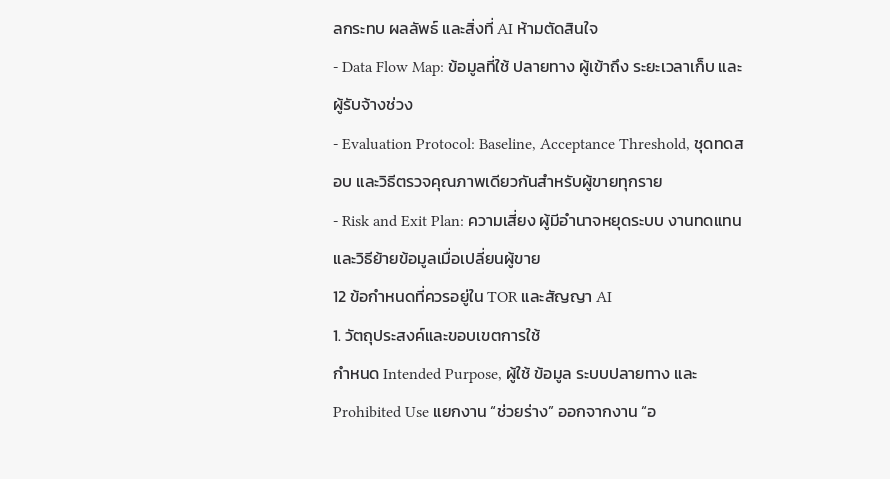ลกระทบ ผลลัพธ์ และสิ่งที่ AI ห้ามตัดสินใจ
- Data Flow Map: ข้อมูลที่ใช้ ปลายทาง ผู้เข้าถึง ระยะเวลาเก็บ และผู้รับจ้างช่วง
- Evaluation Protocol: Baseline, Acceptance Threshold, ชุดทดสอบ และวิธีตรวจคุณภาพเดียวกันสำหรับผู้ขายทุกราย
- Risk and Exit Plan: ความเสี่ยง ผู้มีอำนาจหยุดระบบ งานทดแทน และวิธีย้ายข้อมูลเมื่อเปลี่ยนผู้ขาย
12 ข้อกำหนดที่ควรอยู่ใน TOR และสัญญา AI
1. วัตถุประสงค์และขอบเขตการใช้
กำหนด Intended Purpose, ผู้ใช้ ข้อมูล ระบบปลายทาง และ Prohibited Use แยกงาน “ช่วยร่าง” ออกจากงาน “อ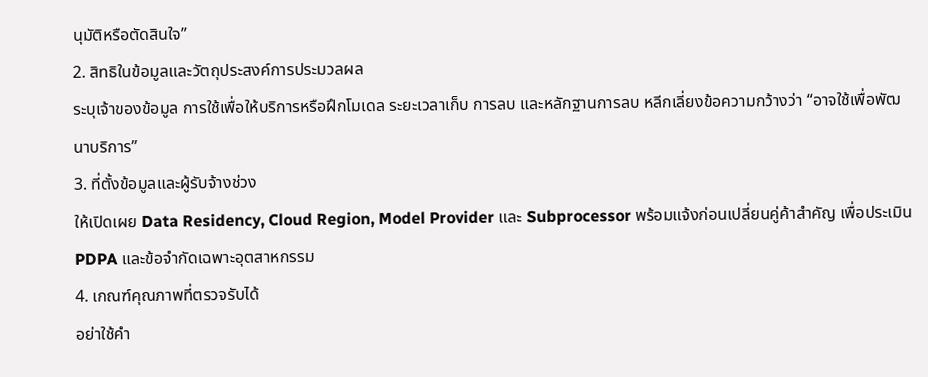นุมัติหรือตัดสินใจ”
2. สิทธิในข้อมูลและวัตถุประสงค์การประมวลผล
ระบุเจ้าของข้อมูล การใช้เพื่อให้บริการหรือฝึกโมเดล ระยะเวลาเก็บ การลบ และหลักฐานการลบ หลีกเลี่ยงข้อความกว้างว่า “อาจใช้เพื่อพัฒนาบริการ”
3. ที่ตั้งข้อมูลและผู้รับจ้างช่วง
ให้เปิดเผย Data Residency, Cloud Region, Model Provider และ Subprocessor พร้อมแจ้งก่อนเปลี่ยนคู่ค้าสำคัญ เพื่อประเมิน PDPA และข้อจำกัดเฉพาะอุตสาหกรรม
4. เกณฑ์คุณภาพที่ตรวจรับได้
อย่าใช้คำ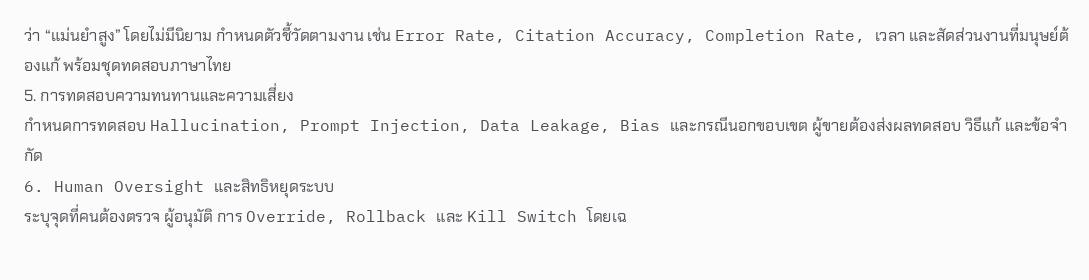ว่า “แม่นยำสูง” โดยไม่มีนิยาม กำหนดตัวชี้วัดตามงาน เช่น Error Rate, Citation Accuracy, Completion Rate, เวลา และสัดส่วนงานที่มนุษย์ต้องแก้ พร้อมชุดทดสอบภาษาไทย
5. การทดสอบความทนทานและความเสี่ยง
กำหนดการทดสอบ Hallucination, Prompt Injection, Data Leakage, Bias และกรณีนอกขอบเขต ผู้ขายต้องส่งผลทดสอบ วิธีแก้ และข้อจำกัด
6. Human Oversight และสิทธิหยุดระบบ
ระบุจุดที่คนต้องตรวจ ผู้อนุมัติ การ Override, Rollback และ Kill Switch โดยเฉ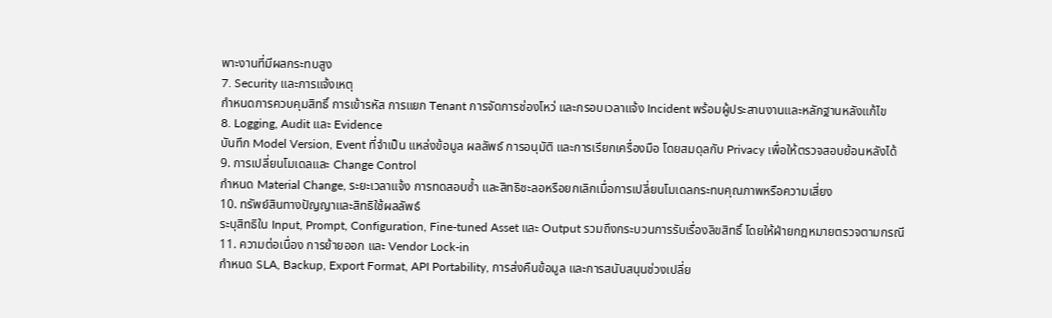พาะงานที่มีผลกระทบสูง
7. Security และการแจ้งเหตุ
กำหนดการควบคุมสิทธิ์ การเข้ารหัส การแยก Tenant การจัดการช่องโหว่ และกรอบเวลาแจ้ง Incident พร้อมผู้ประสานงานและหลักฐานหลังแก้ไข
8. Logging, Audit และ Evidence
บันทึก Model Version, Event ที่จำเป็น แหล่งข้อมูล ผลลัพธ์ การอนุมัติ และการเรียกเครื่องมือ โดยสมดุลกับ Privacy เพื่อให้ตรวจสอบย้อนหลังได้
9. การเปลี่ยนโมเดลและ Change Control
กำหนด Material Change, ระยะเวลาแจ้ง การทดสอบซ้ำ และสิทธิชะลอหรือยกเลิกเมื่อการเปลี่ยนโมเดลกระทบคุณภาพหรือความเสี่ยง
10. ทรัพย์สินทางปัญญาและสิทธิใช้ผลลัพธ์
ระบุสิทธิใน Input, Prompt, Configuration, Fine-tuned Asset และ Output รวมถึงกระบวนการรับเรื่องลิขสิทธิ์ โดยให้ฝ่ายกฎหมายตรวจตามกรณี
11. ความต่อเนื่อง การย้ายออก และ Vendor Lock-in
กำหนด SLA, Backup, Export Format, API Portability, การส่งคืนข้อมูล และการสนับสนุนช่วงเปลี่ย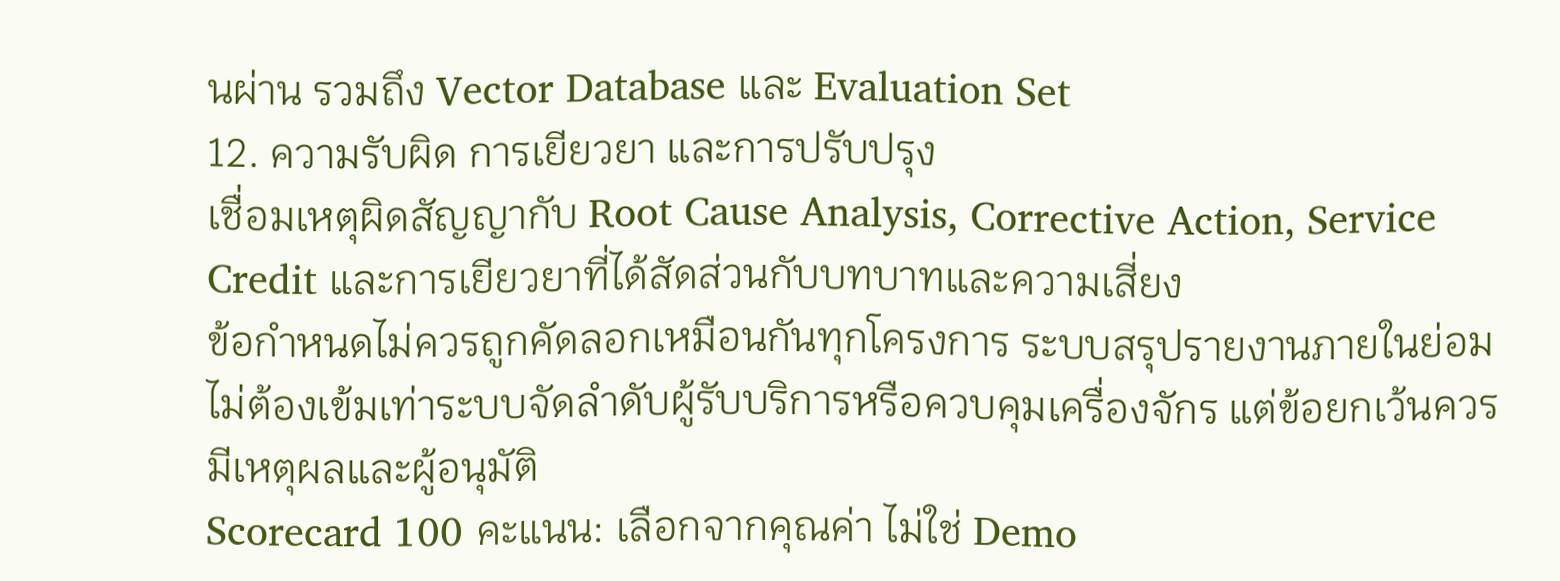นผ่าน รวมถึง Vector Database และ Evaluation Set
12. ความรับผิด การเยียวยา และการปรับปรุง
เชื่อมเหตุผิดสัญญากับ Root Cause Analysis, Corrective Action, Service Credit และการเยียวยาที่ได้สัดส่วนกับบทบาทและความเสี่ยง
ข้อกำหนดไม่ควรถูกคัดลอกเหมือนกันทุกโครงการ ระบบสรุปรายงานภายในย่อมไม่ต้องเข้มเท่าระบบจัดลำดับผู้รับบริการหรือควบคุมเครื่องจักร แต่ข้อยกเว้นควรมีเหตุผลและผู้อนุมัติ
Scorecard 100 คะแนน: เลือกจากคุณค่า ไม่ใช่ Demo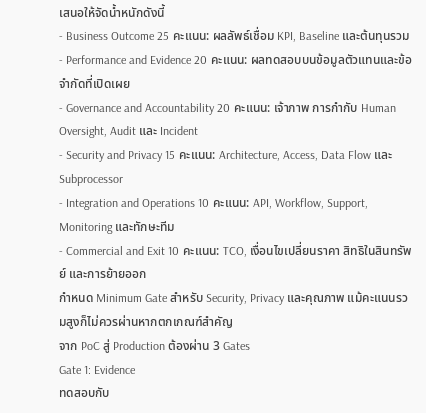เสนอให้จัดน้ำหนักดังนี้
- Business Outcome 25 คะแนน: ผลลัพธ์เชื่อม KPI, Baseline และต้นทุนรวม
- Performance and Evidence 20 คะแนน: ผลทดสอบบนข้อมูลตัวแทนและข้อจำกัดที่เปิดเผย
- Governance and Accountability 20 คะแนน: เจ้าภาพ การกำกับ Human Oversight, Audit และ Incident
- Security and Privacy 15 คะแนน: Architecture, Access, Data Flow และ Subprocessor
- Integration and Operations 10 คะแนน: API, Workflow, Support, Monitoring และทักษะทีม
- Commercial and Exit 10 คะแนน: TCO, เงื่อนไขเปลี่ยนราคา สิทธิในสินทรัพย์ และการย้ายออก
กำหนด Minimum Gate สำหรับ Security, Privacy และคุณภาพ แม้คะแนนรวมสูงก็ไม่ควรผ่านหากตกเกณฑ์สำคัญ
จาก PoC สู่ Production ต้องผ่าน 3 Gates
Gate 1: Evidence
ทดสอบกับ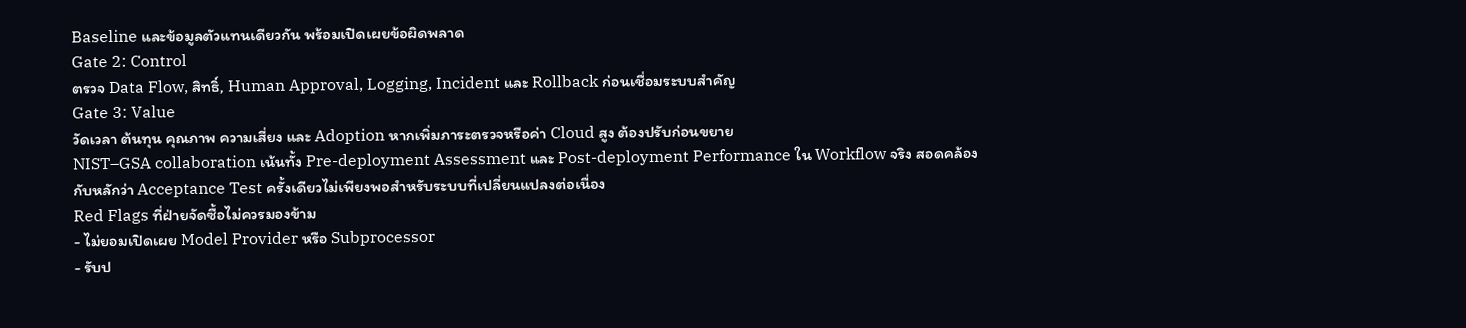Baseline และข้อมูลตัวแทนเดียวกัน พร้อมเปิดเผยข้อผิดพลาด
Gate 2: Control
ตรวจ Data Flow, สิทธิ์, Human Approval, Logging, Incident และ Rollback ก่อนเชื่อมระบบสำคัญ
Gate 3: Value
วัดเวลา ต้นทุน คุณภาพ ความเสี่ยง และ Adoption หากเพิ่มภาระตรวจหรือค่า Cloud สูง ต้องปรับก่อนขยาย
NIST–GSA collaboration เน้นทั้ง Pre-deployment Assessment และ Post-deployment Performance ใน Workflow จริง สอดคล้องกับหลักว่า Acceptance Test ครั้งเดียวไม่เพียงพอสำหรับระบบที่เปลี่ยนแปลงต่อเนื่อง
Red Flags ที่ฝ่ายจัดซื้อไม่ควรมองข้าม
- ไม่ยอมเปิดเผย Model Provider หรือ Subprocessor
- รับป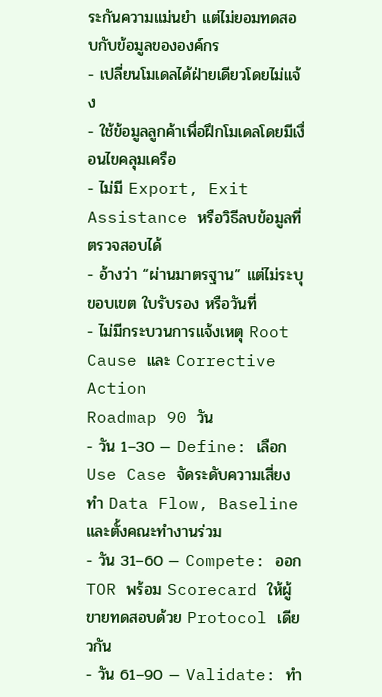ระกันความแม่นยำ แต่ไม่ยอมทดสอบกับข้อมูลขององค์กร
- เปลี่ยนโมเดลได้ฝ่ายเดียวโดยไม่แจ้ง
- ใช้ข้อมูลลูกค้าเพื่อฝึกโมเดลโดยมีเงื่อนไขคลุมเครือ
- ไม่มี Export, Exit Assistance หรือวิธีลบข้อมูลที่ตรวจสอบได้
- อ้างว่า “ผ่านมาตรฐาน” แต่ไม่ระบุขอบเขต ใบรับรอง หรือวันที่
- ไม่มีกระบวนการแจ้งเหตุ Root Cause และ Corrective Action
Roadmap 90 วัน
- วัน 1–30 — Define: เลือก Use Case จัดระดับความเสี่ยง ทำ Data Flow, Baseline และตั้งคณะทำงานร่วม
- วัน 31–60 — Compete: ออก TOR พร้อม Scorecard ให้ผู้ขายทดสอบด้วย Protocol เดียวกัน
- วัน 61–90 — Validate: ทำ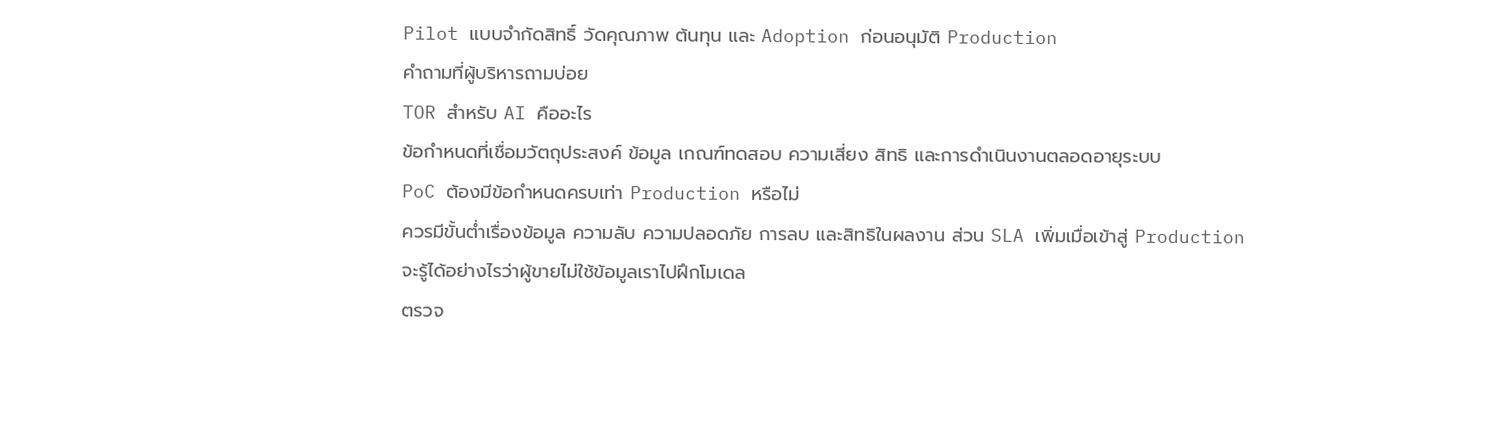Pilot แบบจำกัดสิทธิ์ วัดคุณภาพ ต้นทุน และ Adoption ก่อนอนุมัติ Production
คำถามที่ผู้บริหารถามบ่อย
TOR สำหรับ AI คืออะไร
ข้อกำหนดที่เชื่อมวัตถุประสงค์ ข้อมูล เกณฑ์ทดสอบ ความเสี่ยง สิทธิ และการดำเนินงานตลอดอายุระบบ
PoC ต้องมีข้อกำหนดครบเท่า Production หรือไม่
ควรมีขั้นต่ำเรื่องข้อมูล ความลับ ความปลอดภัย การลบ และสิทธิในผลงาน ส่วน SLA เพิ่มเมื่อเข้าสู่ Production
จะรู้ได้อย่างไรว่าผู้ขายไม่ใช้ข้อมูลเราไปฝึกโมเดล
ตรวจ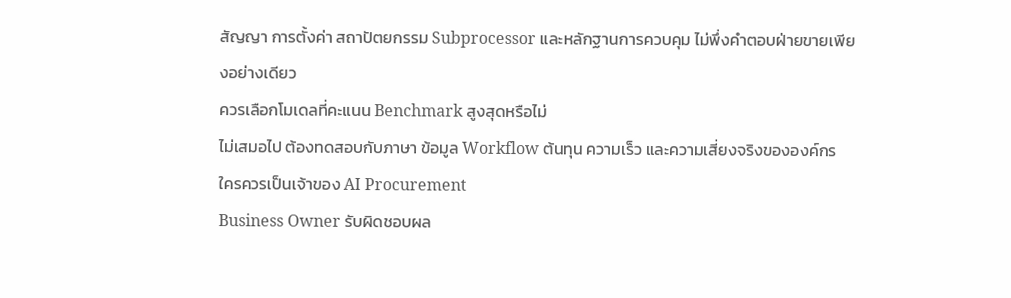สัญญา การตั้งค่า สถาปัตยกรรม Subprocessor และหลักฐานการควบคุม ไม่พึ่งคำตอบฝ่ายขายเพียงอย่างเดียว
ควรเลือกโมเดลที่คะแนน Benchmark สูงสุดหรือไม่
ไม่เสมอไป ต้องทดสอบกับภาษา ข้อมูล Workflow ต้นทุน ความเร็ว และความเสี่ยงจริงขององค์กร
ใครควรเป็นเจ้าของ AI Procurement
Business Owner รับผิดชอบผล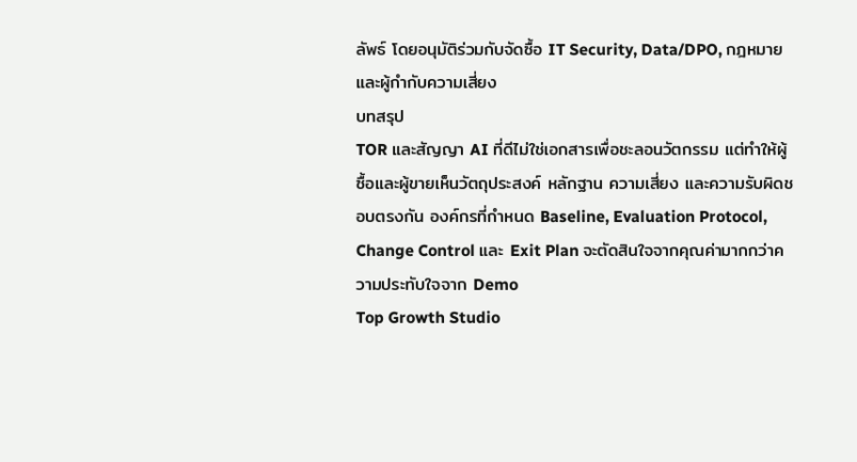ลัพธ์ โดยอนุมัติร่วมกับจัดซื้อ IT Security, Data/DPO, กฎหมาย และผู้กำกับความเสี่ยง
บทสรุป
TOR และสัญญา AI ที่ดีไม่ใช่เอกสารเพื่อชะลอนวัตกรรม แต่ทำให้ผู้ซื้อและผู้ขายเห็นวัตถุประสงค์ หลักฐาน ความเสี่ยง และความรับผิดชอบตรงกัน องค์กรที่กำหนด Baseline, Evaluation Protocol, Change Control และ Exit Plan จะตัดสินใจจากคุณค่ามากกว่าความประทับใจจาก Demo
Top Growth Studio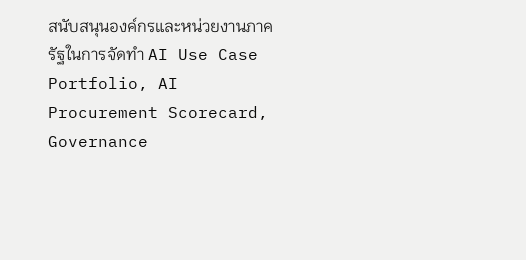สนับสนุนองค์กรและหน่วยงานภาครัฐในการจัดทำ AI Use Case Portfolio, AI Procurement Scorecard, Governance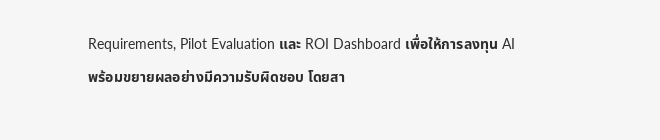Requirements, Pilot Evaluation และ ROI Dashboard เพื่อให้การลงทุน AI พร้อมขยายผลอย่างมีความรับผิดชอบ โดยสา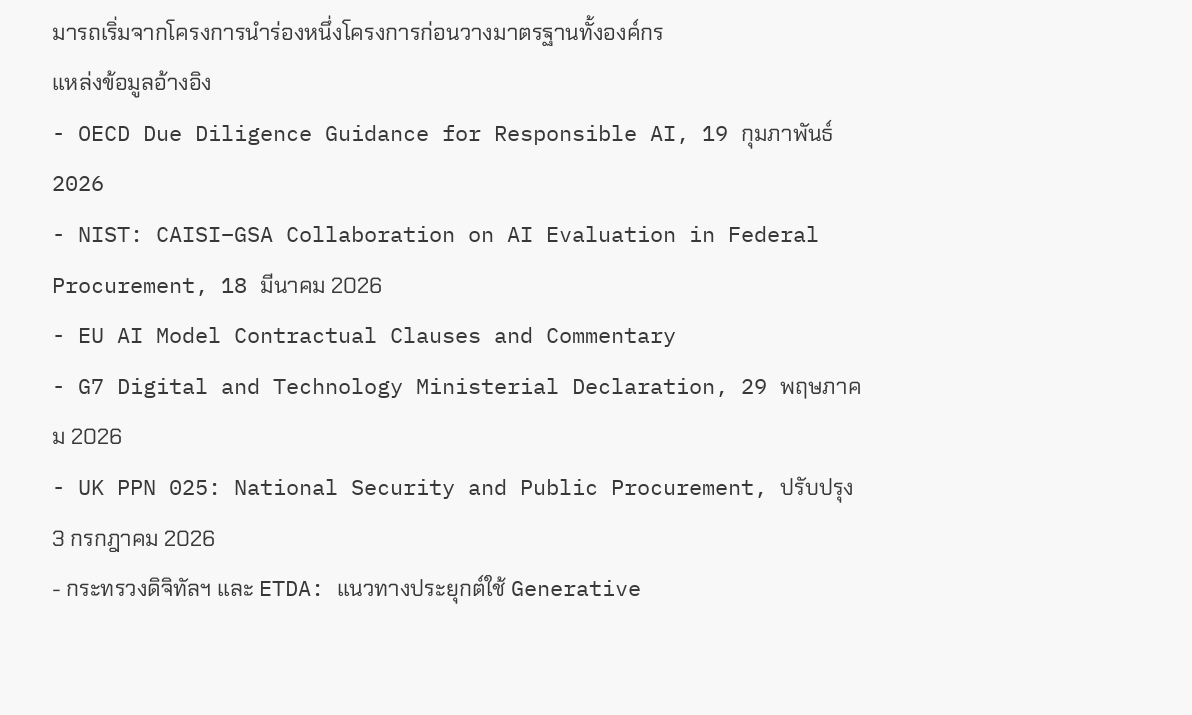มารถเริ่มจากโครงการนำร่องหนึ่งโครงการก่อนวางมาตรฐานทั้งองค์กร
แหล่งข้อมูลอ้างอิง
- OECD Due Diligence Guidance for Responsible AI, 19 กุมภาพันธ์ 2026
- NIST: CAISI–GSA Collaboration on AI Evaluation in Federal Procurement, 18 มีนาคม 2026
- EU AI Model Contractual Clauses and Commentary
- G7 Digital and Technology Ministerial Declaration, 29 พฤษภาคม 2026
- UK PPN 025: National Security and Public Procurement, ปรับปรุง 3 กรกฎาคม 2026
- กระทรวงดิจิทัลฯ และ ETDA: แนวทางประยุกต์ใช้ Generative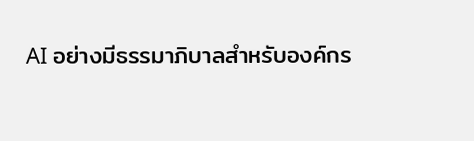AI อย่างมีธรรมาภิบาลสำหรับองค์กร